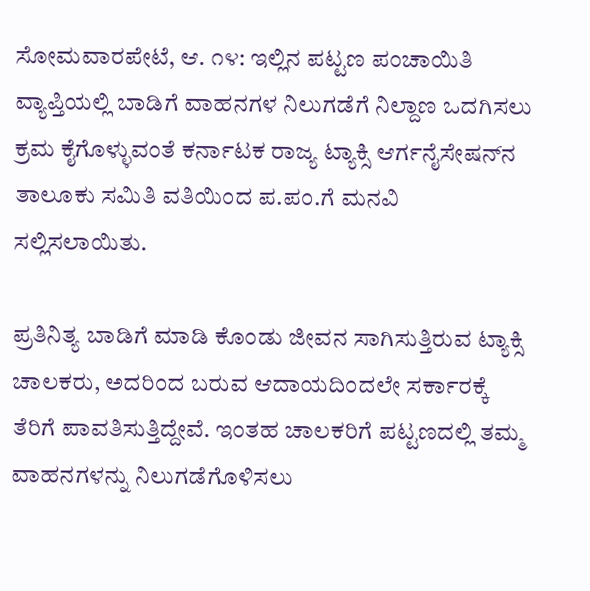ಸೋಮವಾರಪೇಟೆ, ಆ. ೧೪: ಇಲ್ಲಿನ ಪಟ್ಟಣ ಪಂಚಾಯಿತಿ ವ್ಯಾಪ್ತಿಯಲ್ಲಿ ಬಾಡಿಗೆ ವಾಹನಗಳ ನಿಲುಗಡೆಗೆ ನಿಲ್ದಾಣ ಒದಗಿಸಲು ಕ್ರಮ ಕೈಗೊಳ್ಳುವಂತೆ ಕರ್ನಾಟಕ ರಾಜ್ಯ ಟ್ಯಾಕ್ಸಿ ಆರ್ಗನೈಸೇಷನ್‌ನ ತಾಲೂಕು ಸಮಿತಿ ವತಿಯಿಂದ ಪ.ಪಂ.ಗೆ ಮನವಿ ಸಲ್ಲಿಸಲಾಯಿತು.

ಪ್ರತಿನಿತ್ಯ ಬಾಡಿಗೆ ಮಾಡಿ ಕೊಂಡು ಜೀವನ ಸಾಗಿಸುತ್ತಿರುವ ಟ್ಯಾಕ್ಸಿ ಚಾಲಕರು, ಅದರಿಂದ ಬರುವ ಆದಾಯದಿಂದಲೇ ಸರ್ಕಾರಕ್ಕೆ ತೆರಿಗೆ ಪಾವತಿಸುತ್ತಿದ್ದೇವೆ. ಇಂತಹ ಚಾಲಕರಿಗೆ ಪಟ್ಟಣದಲ್ಲಿ ತಮ್ಮ ವಾಹನಗಳನ್ನು ನಿಲುಗಡೆಗೊಳಿಸಲು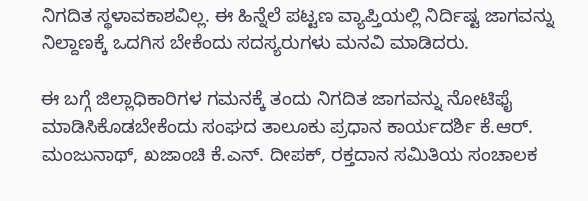ನಿಗದಿತ ಸ್ಥಳಾವಕಾಶವಿಲ್ಲ. ಈ ಹಿನ್ನೆಲೆ ಪಟ್ಟಣ ವ್ಯಾಪ್ತಿಯಲ್ಲಿ ನಿರ್ದಿಷ್ಟ ಜಾಗವನ್ನು ನಿಲ್ದಾಣಕ್ಕೆ ಒದಗಿಸ ಬೇಕೆಂದು ಸದಸ್ಯರುಗಳು ಮನವಿ ಮಾಡಿದರು.

ಈ ಬಗ್ಗೆ ಜಿಲ್ಲಾಧಿಕಾರಿಗಳ ಗಮನಕ್ಕೆ ತಂದು ನಿಗದಿತ ಜಾಗವನ್ನು ನೋಟಿಫೈ ಮಾಡಿಸಿಕೊಡಬೇಕೆಂದು ಸಂಘದ ತಾಲೂಕು ಪ್ರಧಾನ ಕಾರ್ಯದರ್ಶಿ ಕೆ.ಆರ್. ಮಂಜುನಾಥ್, ಖಜಾಂಚಿ ಕೆ.ಎನ್. ದೀಪಕ್, ರಕ್ತದಾನ ಸಮಿತಿಯ ಸಂಚಾಲಕ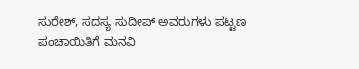ಸುರೇಶ್, ಸದಸ್ಯ ಸುದೀಪ್ ಅವರುಗಳು ಪಟ್ಟಣ ಪಂಚಾಯಿತಿಗೆ ಮನವಿ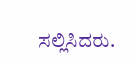ಸಲ್ಲಿಸಿದರು.